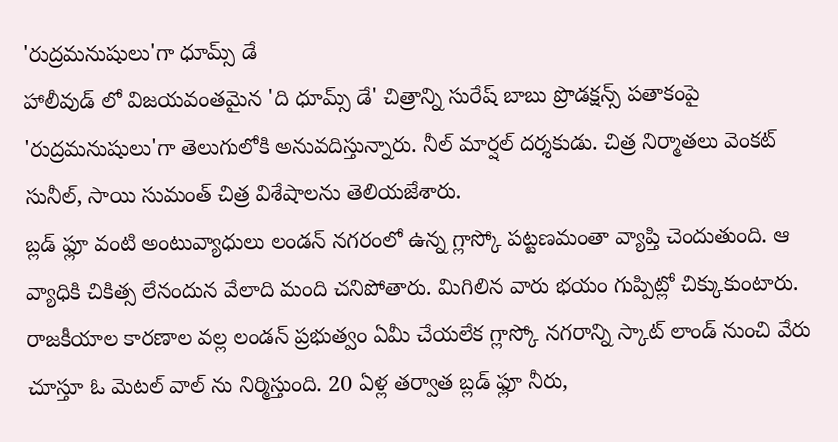'రుద్రమనుషులు'గా ధూమ్స్ డే
హాలీవుడ్ లో విజయవంతమైన 'ది ధూమ్స్ డే' చిత్రాన్ని సురేష్ బాబు ప్రొడక్షన్స్ పతాకంపై 'రుద్రమనుషులు'గా తెలుగులోకి అనువదిస్తున్నారు. నీల్ మార్షల్ దర్శకుడు. చిత్ర నిర్మాతలు వెంకట్ సునీల్, సాయి సుమంత్ చిత్ర విశేషాలను తెలియజేశారు.
బ్లడ్ ఫ్లూ వంటి అంటువ్యాధులు లండన్ నగరంలో ఉన్న గ్లాస్కో పట్టణమంతా వ్యాప్తి చెందుతుంది. ఆ వ్యాధికి చికిత్స లేనందున వేలాది మంది చనిపోతారు. మిగిలిన వారు భయం గుప్పిట్లో చిక్కుకుంటారు. రాజకీయాల కారణాల వల్ల లండన్ ప్రభుత్వం ఏమీ చేయలేక గ్లాస్కో నగరాన్ని స్కాట్ లాండ్ నుంచి వేరు చూస్తూ ఓ మెటల్ వాల్ ను నిర్మిస్తుంది. 20 ఏళ్ల తర్వాత బ్లడ్ ఫ్లూ నీరు,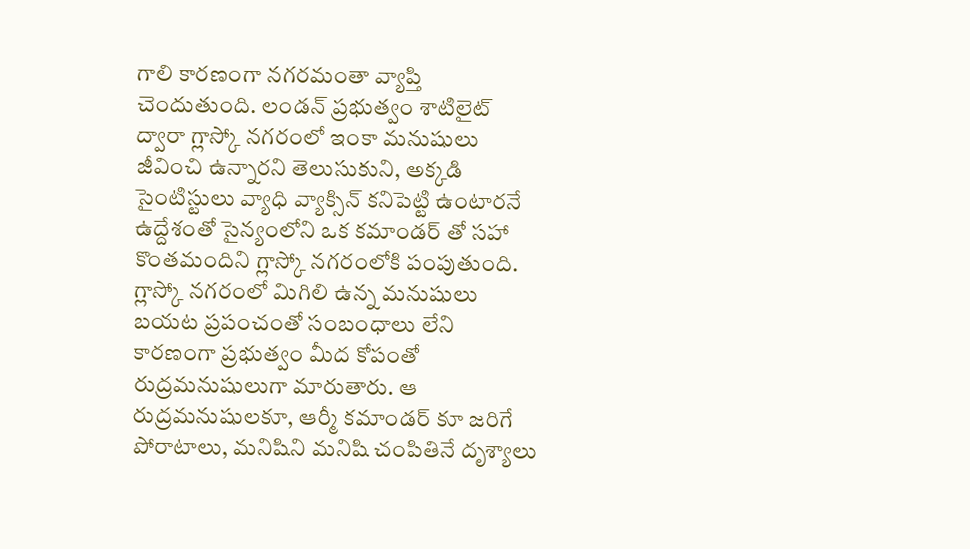గాలి కారణంగా నగరమంతా వ్యాప్తి చెందుతుంది. లండన్ ప్రభుత్వం శాటిలైట్ ద్వారా గ్లాస్కో నగరంలో ఇంకా మనుషులు జీవించి ఉన్నారని తెలుసుకుని, అక్కడి సైంటిస్టులు వ్యాధి వ్యాక్సిన్ కనిపెట్టి ఉంటారనే ఉద్దేశంతో సైన్యంలోని ఒక కమాండర్ తో సహా కొంతమందిని గ్లాస్కో నగరంలోకి పంపుతుంది. గ్లాస్కో నగరంలో మిగిలి ఉన్న మనుషులు బయట ప్రపంచంతో సంబంధాలు లేని కారణంగా ప్రభుత్వం మీద కోపంతో రుద్రమనుషులుగా మారుతారు. ఆ రుద్రమనుషులకూ, ఆర్మీ కమాండర్ కూ జరిగే పోరాటాలు, మనిషిని మనిషి చంపితినే దృశ్యాలు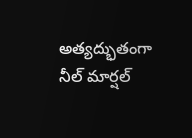అత్యద్భుతంగా నీల్ మార్షల్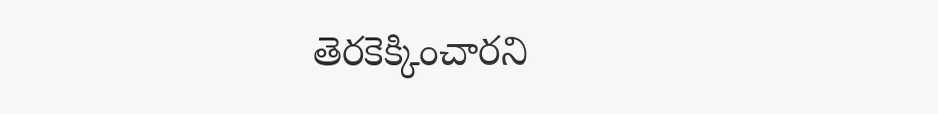తెరకెక్కించారని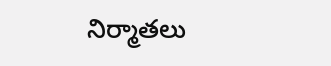నిర్మాతలు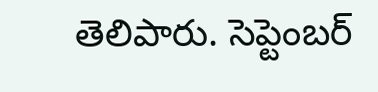తెలిపారు. సెప్టెంబర్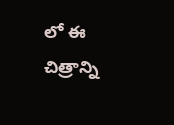లో ఈ చిత్రాన్ని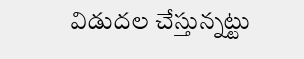విడుదల చేస్తున్నట్టు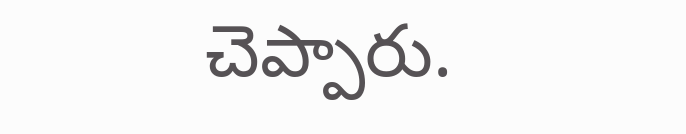చెప్పారు.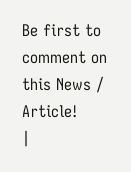Be first to comment on this News / Article!
|